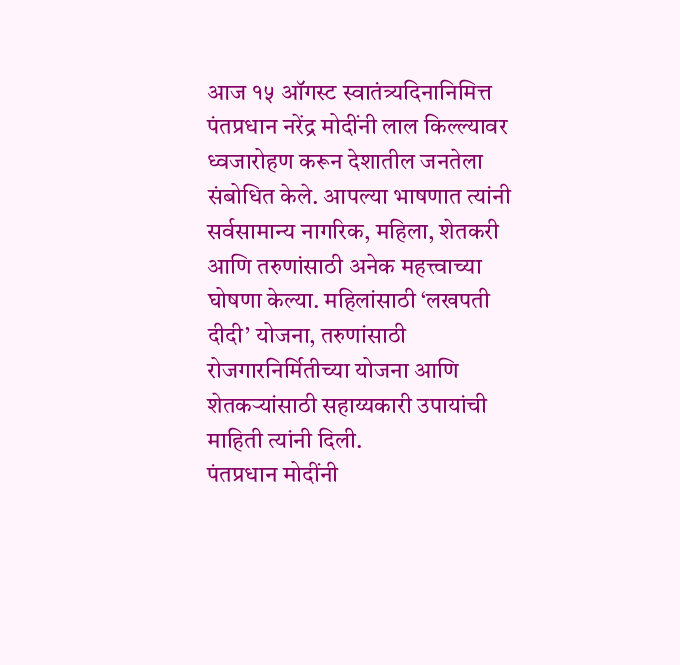आज १५ ऑगस्ट स्वातंत्र्यदिनानिमित्त पंतप्रधान नरेंद्र मोदींनी लाल किल्ल्यावर ध्वजारोहण करून देशातील जनतेला संबोधित केले. आपल्या भाषणात त्यांनी सर्वसामान्य नागरिक, महिला, शेतकरी आणि तरुणांसाठी अनेक महत्त्वाच्या घोषणा केल्या. महिलांसाठी ‘लखपती दीदी’ योजना, तरुणांसाठी रोजगारनिर्मितीच्या योजना आणि शेतकऱ्यांसाठी सहाय्यकारी उपायांची माहिती त्यांनी दिली.
पंतप्रधान मोदींनी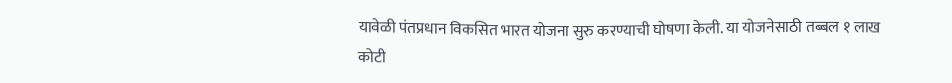यावेळी पंतप्रधान विकसित भारत योजना सुरु करण्याची घोषणा केली. या योजनेसाठी तब्बल १ लाख कोटी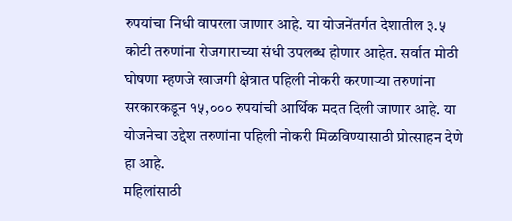रुपयांचा निधी वापरला जाणार आहे. या योजनेंतर्गत देशातील ३.५ कोटी तरुणांना रोजगाराच्या संधी उपलब्ध होणार आहेत. सर्वात मोठी घोषणा म्हणजे खाजगी क्षेत्रात पहिली नोकरी करणाऱ्या तरुणांना सरकारकडून १५,००० रुपयांची आर्थिक मदत दिली जाणार आहे. या योजनेचा उद्देश तरुणांना पहिली नोकरी मिळविण्यासाठी प्रोत्साहन देणे हा आहे.
महिलांसाठी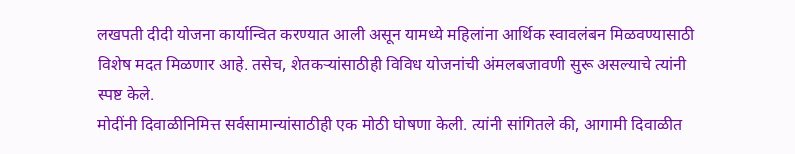लखपती दीदी योजना कार्यान्वित करण्यात आली असून यामध्ये महिलांना आर्थिक स्वावलंबन मिळवण्यासाठी विशेष मदत मिळणार आहे. तसेच, शेतकऱ्यांसाठीही विविध योजनांची अंमलबजावणी सुरू असल्याचे त्यांनी स्पष्ट केले.
मोदींनी दिवाळीनिमित्त सर्वसामान्यांसाठीही एक मोठी घोषणा केली. त्यांनी सांगितले की, आगामी दिवाळीत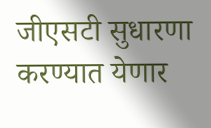जीएसटी सुधारणा करण्यात येणार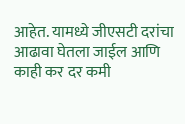आहेत. यामध्ये जीएसटी दरांचा आढावा घेतला जाईल आणि काही कर दर कमी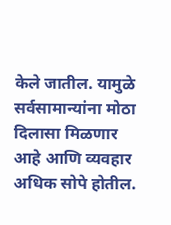केले जातील. यामुळे सर्वसामान्यांना मोठा दिलासा मिळणार आहे आणि व्यवहार अधिक सोपे होतील.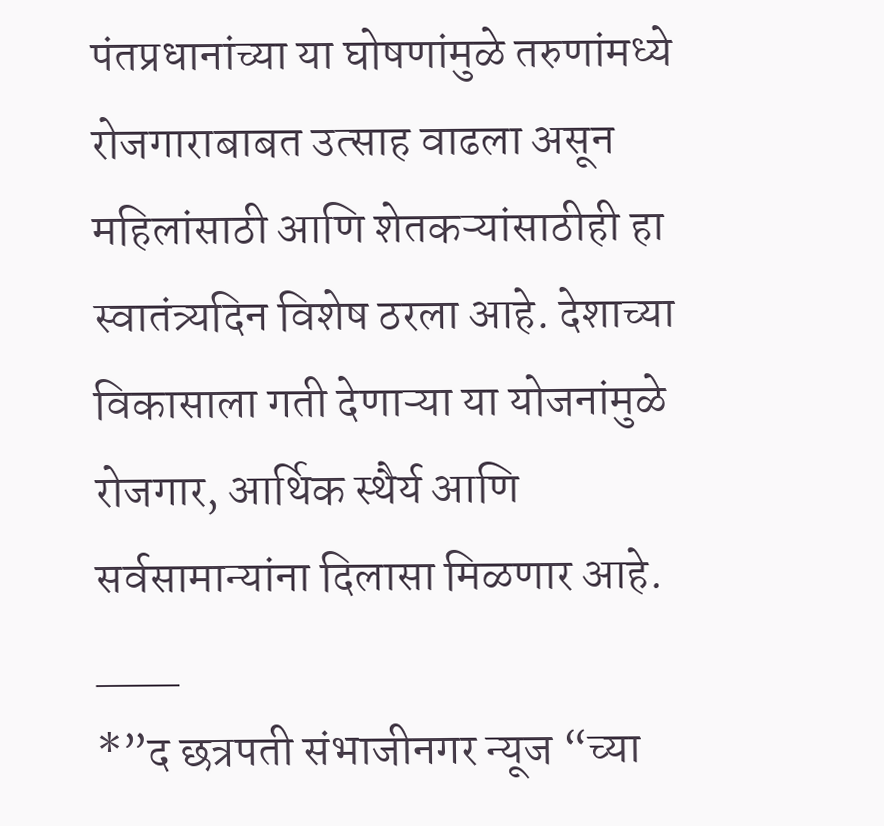पंतप्रधानांच्या या घोषणांमुळे तरुणांमध्ये रोजगाराबाबत उत्साह वाढला असून महिलांसाठी आणि शेतकऱ्यांसाठीही हा स्वातंत्र्यदिन विशेष ठरला आहे. देशाच्या विकासाला गती देणाऱ्या या योजनांमुळे रोजगार, आर्थिक स्थैर्य आणि सर्वसामान्यांना दिलासा मिळणार आहे.
___
*”द छत्रपती संभाजीनगर न्यूज “च्या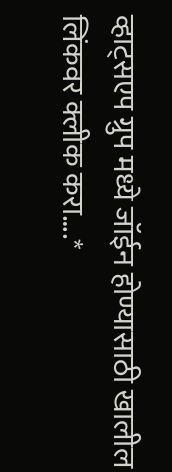व्हाट्सएप ग्रुप मध्ये जॉईन होण्यासाठी खालील लिंकवर क्लीक करा….*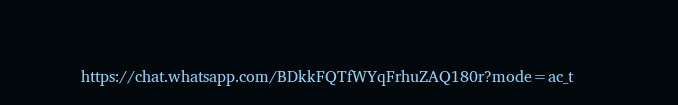https://chat.whatsapp.com/BDkkFQTfWYqFrhuZAQ180r?mode=ac_t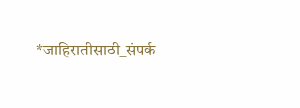*जाहिरातीसाठी_संपर्क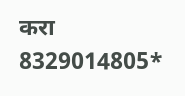करा 8329014805*